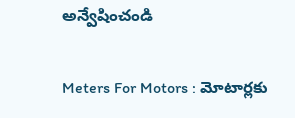అన్వేషించండి

Meters For Motors : మోటార్లకు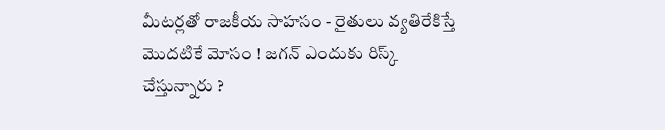మీటర్లతో రాజకీయ సాహసం - రైతులు వ్యతిరేకిస్తే మొదటికే మోసం ! జగన్ ఎందుకు రిస్క్ చేస్తున్నారు ?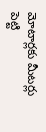మోటార్లకు మీటర్లు పెట్టి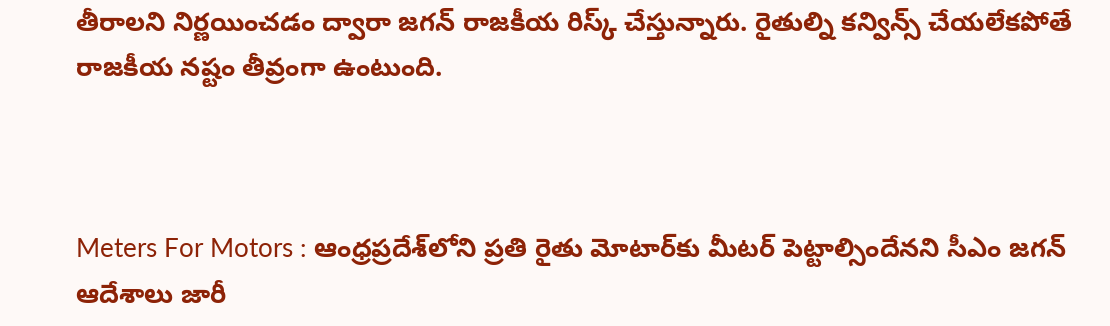తీరాలని నిర్ణయించడం ద్వారా జగన్ రాజకీయ రిస్క్ చేస్తున్నారు. రైతుల్ని కన్విన్స్ చేయలేకపోతే రాజకీయ నష్టం తీవ్రంగా ఉంటుంది.



Meters For Motors : ఆంధ్రప్రదేశ్‌లోని ప్రతి రైతు మోటార్‌కు మీటర్ పెట్టాల్సిందేనని సీఎం జగన్ ఆదేశాలు జారీ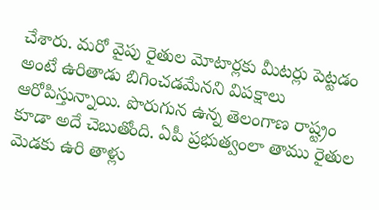చేశారు. మరో వైపు రైతుల మోటార్లకు మీటర్లు పెట్టడం అంటే ఉరితాడు బిగించడమేనని విపక్షాలు ఆరోపిస్తున్నాయి. పొరుగున ఉన్న తెలంగాణ రాష్ట్రం కూడా అదే చెబుతోంది. ఏపీ ప్రభుత్వంలా తాము రైతుల మెడకు ఉరి తాళ్లు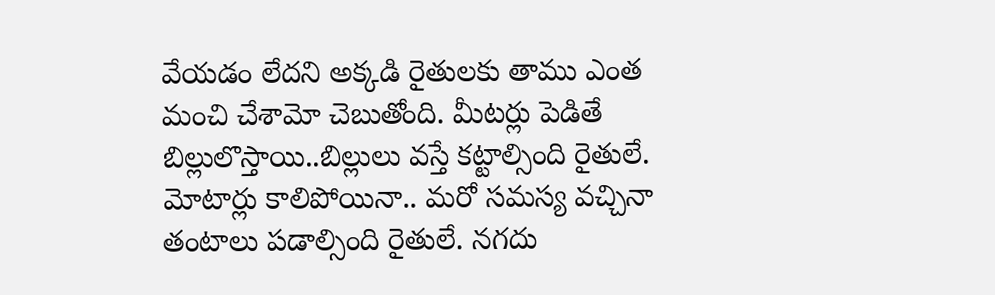వేయడం లేదని అక్కడి రైతులకు తాము ఎంత మంచి చేశామో చెబుతోంది. మీటర్లు పెడితే బిల్లులొస్తాయి..బిల్లులు వస్తే కట్టాల్సింది రైతులే. మోటార్లు కాలిపోయినా.. మరో సమస్య వచ్చినా తంటాలు పడాల్సింది రైతులే. నగదు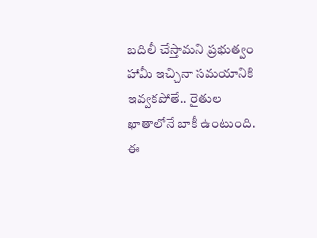బదిలీ చేస్తామని ప్రభుత్వం హామీ ఇచ్చినా సమయానికి ఇవ్వకపోతే.. రైతుల ఖాతాలోనే బాకీ ఉంటుంది. ఈ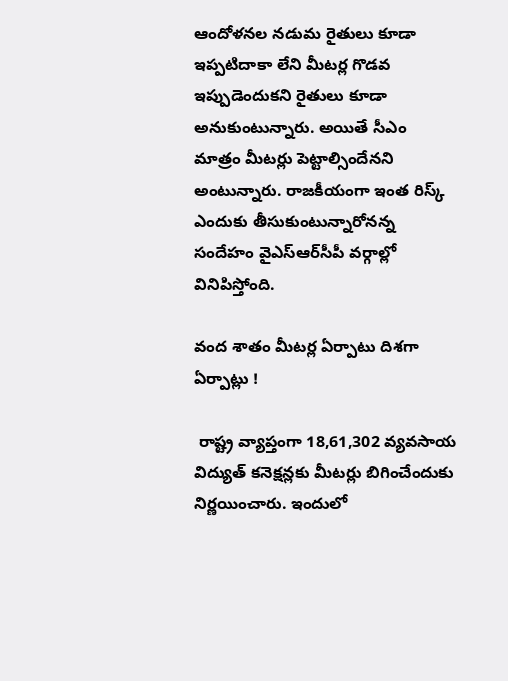ఆందోళనల నడుమ రైతులు కూడా ఇప్పటిదాకా లేని మీటర్ల గొడవ ఇప్పుడెందుకని రైతులు కూడా అనుకుంటున్నారు. అయితే సీఎం  మాత్రం మీటర్లు పెట్టాల్సిందేనని అంటున్నారు. రాజకీయంగా ఇంత రిస్క్ ఎందుకు తీసుకుంటున్నారోనన్న  సందేహం వైఎస్ఆర్‌సీపీ వర్గాల్లో వినిపిస్తోంది.

వంద శాతం మీటర్ల ఏర్పాటు దిశగా ఏర్పాట్లు !

 రాష్ట్ర వ్యాప్తంగా 18,61,302 వ్యవసాయ విద్యుత్‌ కనెక్షన్లకు మీటర్లు బిగించేందుకు నిర్ణయించారు. ఇందులో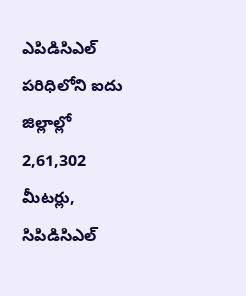ఎపిడిసిఎల్‌ పరిధిలోని ఐదు జిల్లాల్లో 2,61,302 మీటర్లు, సిపిడిసిఎల్‌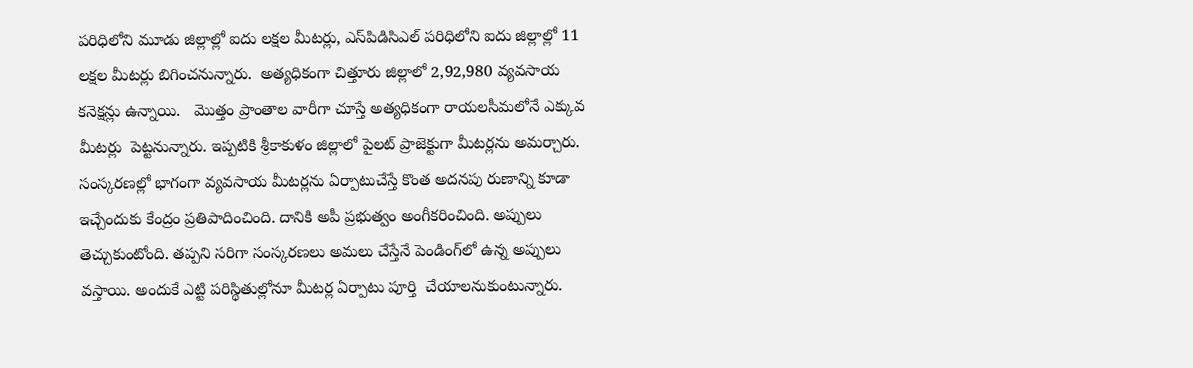పరిధిలోని మూడు జిల్లాల్లో ఐదు లక్షల మీటర్లు, ఎస్‌పిడిసిఎల్‌ పరిధిలోని ఐదు జిల్లాల్లో 11 లక్షల మీటర్లు బిగించనున్నారు.  అత్యధికంగా చిత్తూరు జిల్లాలో 2,92,980 వ్యవసాయ కనెక్షన్లు ఉన్నాయి.   మొత్తం ప్రాంతాల వారీగా చూస్తే అత్యధికంగా రాయలసీమలోనే ఎక్కువ మీటర్లు  పెట్టనున్నారు. ఇప్పటికి శ్రీకాకుళం జిల్లాలో పైలట్ ప్రాజెక్టుగా మీటర్లను అమర్చారు.  సంస్కరణల్లో భాగంగా వ్యవసాయ మీటర్లను ఏర్పాటుచేస్తే కొంత అదనపు రుణాన్ని కూడా ఇచ్చేందుకు కేంద్రం ప్రతిపాదించింది. దానికి అపీ ప్రభుత్వం అంగీకరించింది. అప్పులు తెచ్చుకుంటోంది. తప్పని సరిగా సంస్కరణలు అమలు చేస్తేనే పెండింగ్‌లో ఉన్న అప్పులు వస్తాయి. అందుకే ఎట్టి పరిస్థితుల్లోనూ మీటర్ల ఏర్పాటు పూర్తి  చేయాలనుకుంటున్నారు.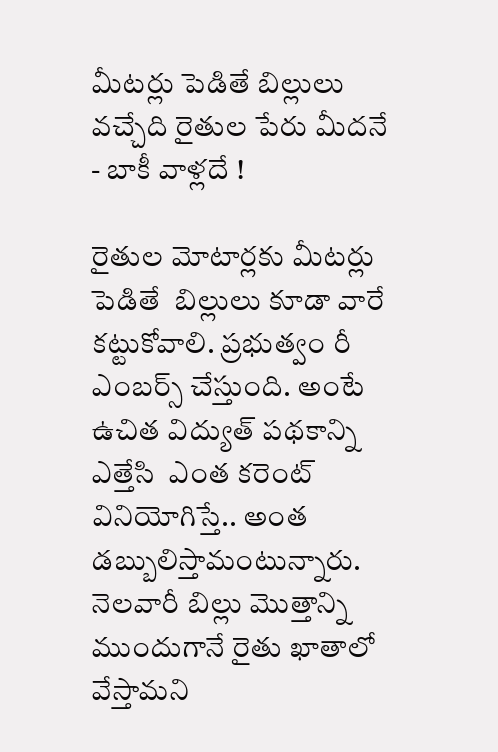మీటర్లు పెడితే బిల్లులు వచ్చేది రైతుల పేరు మీదనే - బాకీ వాళ్లదే !

రైతుల మోటార్లకు మీటర్లు పెడితే  బిల్లులు కూడా వారే కట్టుకోవాలి. ప్రభుత్వం రీ ఎంబర్స్ చేస్తుంది. అంటే ఉచిత విద్యుత్ పథకాన్ని ఎత్తేసి  ఎంత కరెంట్ వినియోగిస్తే.. అంత డబ్బులిస్తామంటున్నారు.  నెలవారీ బిల్లు మొత్తాన్ని ముందుగానే రైతు ఖాతాలో వేస్తామని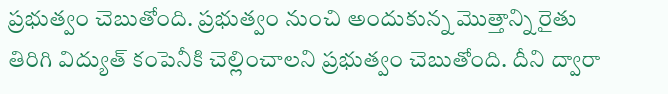ప్రభుత్వం చెబుతోంది. ప్రభుత్వం నుంచి అందుకున్న మొత్తాన్ని రైతు తిరిగి విద్యుత్ కంపెనీకి చెల్లించాలని ప్రభుత్వం చెబుతోంది. దీని ద్వారా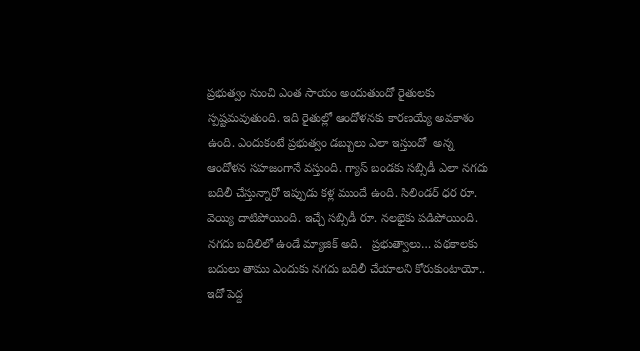ప్రభుత్వం నుంచి ఎంత సాయం అందుతుందో రైతులకు స్పష్టమవుతుంది. ఇది రైతుల్లో ఆందోళనకు కారణయ్యే అవకాశం ఉంది. ఎందుకంటే ప్రభుత్వం డబ్బులు ఎలా ఇస్తుందో  అన్న ఆందోళన సహజంగానే వస్తుంది. గ్యాస్ బండకు సబ్సిడీ ఎలా నగదు బదిలీ చేస్తున్నారో ఇప్పుడు కళ్ల ముందే ఉంది. సిలిండర్ ధర రూ. వెయ్యి దాటిపోయింది. ఇచ్చే సబ్సిడీ రూ. నలభైకు పడిపోయింది. నగదు బదిలిలో ఉండే మ్యాజిక్ అది.   ప్రభుత్వాలు… పథకాలకు బదులు తాము ఎందుకు నగదు బదిలీ చేయాలని కోరుకుంటాయో.. ఇదో పెద్ద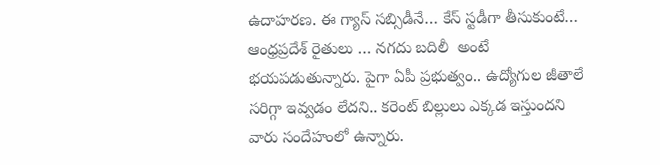ఉదాహరణ. ఈ గ్యాస్ సబ్సిడీనే… కేస్ స్టడీగా తీసుకుంటే… ఆంధ్రప్రదేశ్ రైతులు … నగదు బదిలీ  అంటే భయపడుతున్నారు. పైగా ఏపీ ప్రభుత్వం.. ఉద్యోగుల జీతాలే సరిగ్గా ఇవ్వడం లేదని.. కరెంట్ బిల్లులు ఎక్కడ ఇస్తుందని వారు సందేహంలో ఉన్నారు.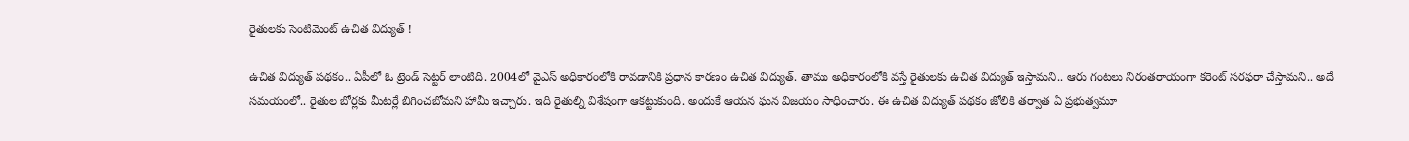రైతులకు సెంటిమెంట్ ఉచిత విద్యుత్ !

ఉచిత విద్యుత్ పథకం.. ఏపీలో ఓ ట్రెండ్ సెట్టర్ లాంటిది. 2004లో వైఎస్ అధికారంలోకి రావడానికి ప్రధాన కారణం ఉచిత విద్యుత్. తాము అధికారంలోకి వస్తే రైతులకు ఉచిత విద్యుత్ ఇస్తామని.. ఆరు గంటలు నిరంతరాయంగా కరెంట్ సరఫరా చేస్తామని.. అదే సమయంలో.. రైతుల బోర్లకు మీటర్లే బిగించబోమని హామీ ఇచ్చారు. ఇది రైతుల్ని విశేషంగా ఆకట్టుకుంది. అందుకే ఆయన ఘన విజయం సాధించారు. ఈ ఉచిత విద్యుత్ పథకం జోలికి తర్వాత ఏ ప్రభుత్వమూ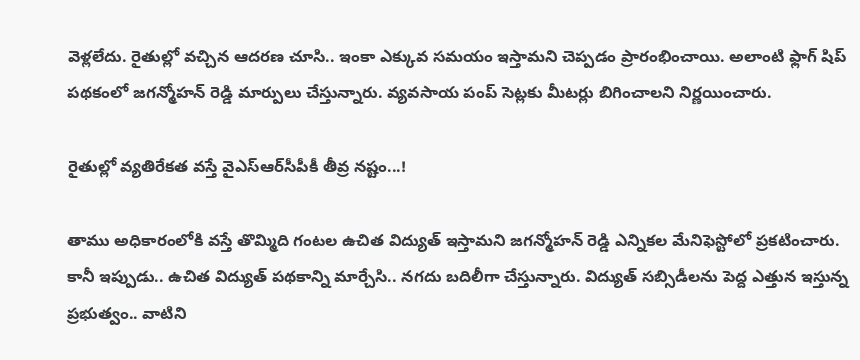వెళ్లలేదు. రైతుల్లో వచ్చిన ఆదరణ చూసి.. ఇంకా ఎక్కువ సమయం ఇస్తామని చెప్పడం ప్రారంభించాయి. అలాంటి ఫ్లాగ్ షిప్ పథకంలో జగన్మోహన్ రెడ్డి మార్పులు చేస్తున్నారు. వ్యవసాయ పంప్ సెట్లకు మీటర్లు బిగించాలని నిర్ణయించారు.

రైతుల్లో వ్యతిరేకత వస్తే వైఎస్ఆర్‌సీపీకీ తీవ్ర నష్టం...!

తాము అధికారంలోకి వస్తే తొమ్మిది గంటల ఉచిత విద్యుత్ ఇస్తామని జగన్మోహన్ రెడ్డి ఎన్నికల మేనిఫెస్టోలో ప్రకటించారు. కానీ ఇప్పుడు.. ఉచిత విద్యుత్ పథకాన్ని మార్చేసి.. నగదు బదిలీగా చేస్తున్నారు. విద్యుత్ సబ్సిడీలను పెద్ద ఎత్తున ఇస్తున్న ప్రభుత్వం.. వాటిని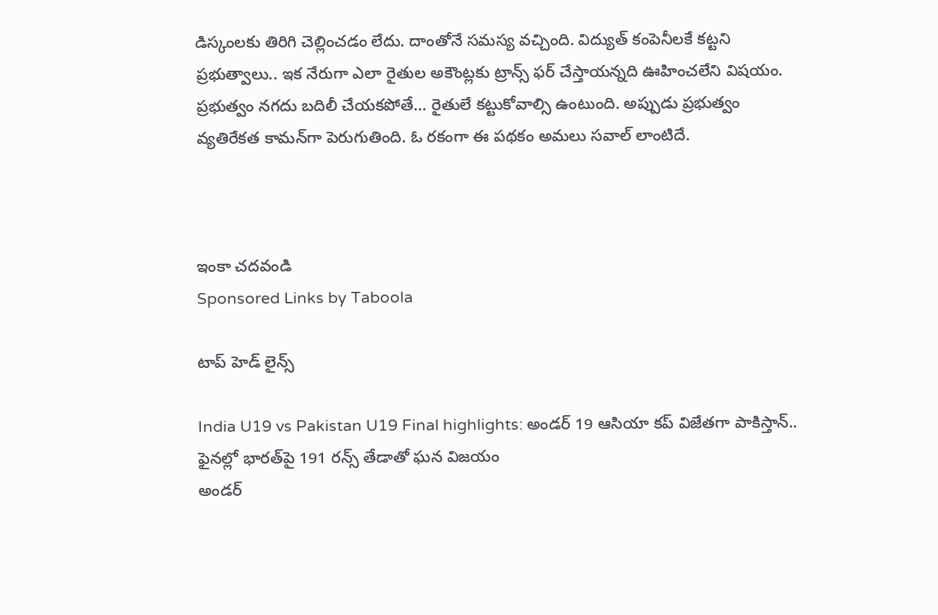డిస్కంలకు తిరిగి చెల్లించడం లేదు. దాంతోనే సమస్య వచ్చింది. విద్యుత్ కంపెనీలకే కట్టని ప్రభుత్వాలు.. ఇక నేరుగా ఎలా రైతుల అకౌంట్లకు ట్రాన్స్ ఫర్ చేస్తాయన్నది ఊహించలేని విషయం. ప్రభుత్వం నగదు బదిలీ చేయకపోతే… రైతులే కట్టుకోవాల్సి ఉంటుంది. అప్పుడు ప్రభుత్వం వ్యతిరేకత కామన్‌గా పెరుగుతింది. ఓ రకంగా ఈ పథకం అమలు సవాల్ లాంటిదే.



ఇంకా చదవండి
Sponsored Links by Taboola

టాప్ హెడ్ లైన్స్

India U19 vs Pakistan U19 Final highlights: అండర్ 19 ఆసియా కప్ విజేతగా పాకిస్తాన్.. ఫైనల్లో భారత్‌పై 191 రన్స్ తేడాతో ఘన విజయం
అండర్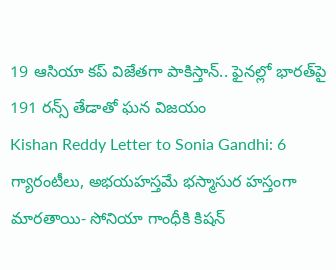19 ఆసియా కప్ విజేతగా పాకిస్తాన్.. ఫైనల్లో భారత్‌పై 191 రన్స్ తేడాతో ఘన విజయం
Kishan Reddy Letter to Sonia Gandhi: 6 గ్యారంటీలు, అభయహస్తమే భస్మాసుర హస్తంగా మారతాయి- సోనియా గాంధీకి కిషన్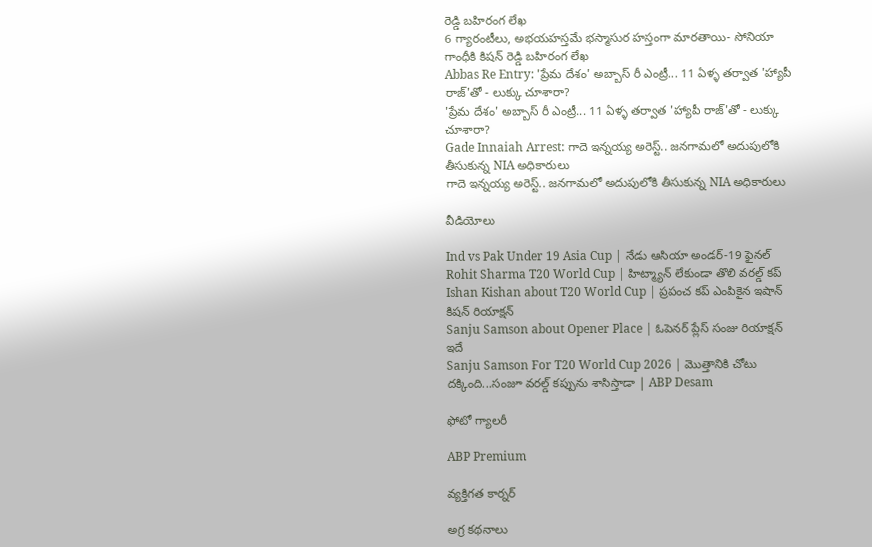రెడ్డి బహిరంగ లేఖ
6 గ్యారంటీలు, అభయహస్తమే భస్మాసుర హస్తంగా మారతాయి- సోనియా గాంధీకి కిషన్ రెడ్డి బహిరంగ లేఖ
Abbas Re Entry: 'ప్రేమ దేశం' అబ్బాస్ రీ ఎంట్రీ... 11 ఏళ్ళ తర్వాత 'హ్యాపీ రాజ్'తో - లుక్కు చూశారా?
'ప్రేమ దేశం' అబ్బాస్ రీ ఎంట్రీ... 11 ఏళ్ళ తర్వాత 'హ్యాపీ రాజ్'తో - లుక్కు చూశారా?
Gade Innaiah Arrest: గాదె ఇన్నయ్య అరెస్ట్.. జనగామలో అదుపులోకి తీసుకున్న NIA అధికారులు
గాదె ఇన్నయ్య అరెస్ట్.. జనగామలో అదుపులోకి తీసుకున్న NIA అధికారులు

వీడియోలు

Ind vs Pak Under 19 Asia Cup | నేడు ఆసియా అండర్‌-19 ఫైనల్‌
Rohit Sharma T20 World Cup | హిట్మ్యాన్ లేకుండా తొలి వరల్డ్ కప్
Ishan Kishan about T20 World Cup | ప్రపంచ కప్‌ ఎంపికైన ఇషాన్ కిషన్ రియాక్షన్
Sanju Samson about Opener Place | ఓపెనర్ ప్లేస్ సంజు రియాక్షన్ ఇదే
Sanju Samson For T20 World Cup 2026 | మొత్తానికి చోటు దక్కింది...సంజూ వరల్డ్ కప్పును శాసిస్తాడా | ABP Desam

ఫోటో గ్యాలరీ

ABP Premium

వ్యక్తిగత కార్నర్

అగ్ర కథనాలు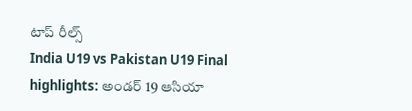టాప్ రీల్స్
India U19 vs Pakistan U19 Final highlights: అండర్ 19 ఆసియా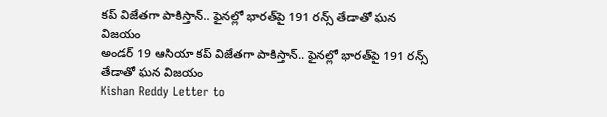కప్ విజేతగా పాకిస్తాన్.. ఫైనల్లో భారత్‌పై 191 రన్స్ తేడాతో ఘన విజయం
అండర్ 19 ఆసియా కప్ విజేతగా పాకిస్తాన్.. ఫైనల్లో భారత్‌పై 191 రన్స్ తేడాతో ఘన విజయం
Kishan Reddy Letter to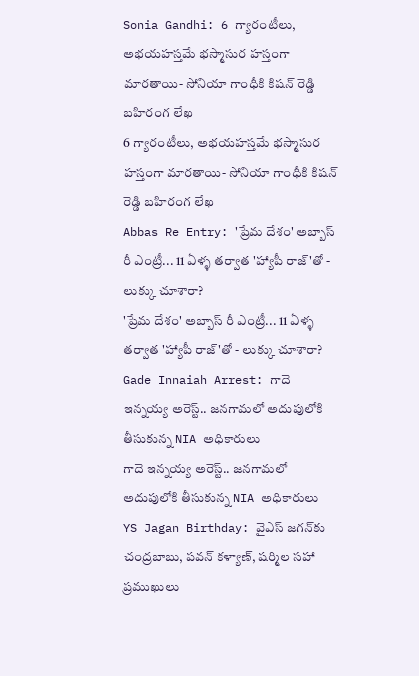Sonia Gandhi: 6 గ్యారంటీలు, అభయహస్తమే భస్మాసుర హస్తంగా మారతాయి- సోనియా గాంధీకి కిషన్ రెడ్డి బహిరంగ లేఖ
6 గ్యారంటీలు, అభయహస్తమే భస్మాసుర హస్తంగా మారతాయి- సోనియా గాంధీకి కిషన్ రెడ్డి బహిరంగ లేఖ
Abbas Re Entry: 'ప్రేమ దేశం' అబ్బాస్ రీ ఎంట్రీ... 11 ఏళ్ళ తర్వాత 'హ్యాపీ రాజ్'తో - లుక్కు చూశారా?
'ప్రేమ దేశం' అబ్బాస్ రీ ఎంట్రీ... 11 ఏళ్ళ తర్వాత 'హ్యాపీ రాజ్'తో - లుక్కు చూశారా?
Gade Innaiah Arrest: గాదె ఇన్నయ్య అరెస్ట్.. జనగామలో అదుపులోకి తీసుకున్న NIA అధికారులు
గాదె ఇన్నయ్య అరెస్ట్.. జనగామలో అదుపులోకి తీసుకున్న NIA అధికారులు
YS Jagan Birthday: వైఎస్ జగన్‌కు చంద్రబాబు, పవన్ కళ్యాణ్, షర్మిల సహా ప్రముఖులు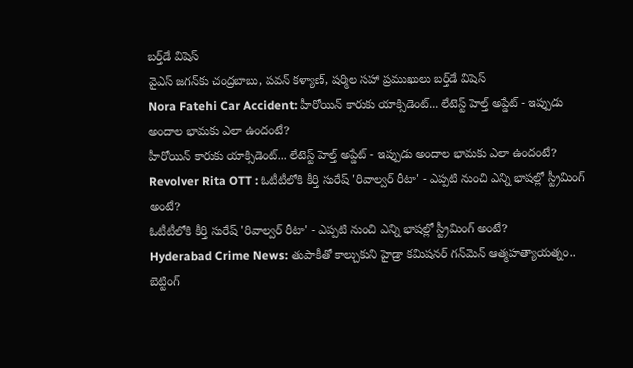బర్త్‌డే విషెస్
వైఎస్ జగన్‌కు చంద్రబాబు, పవన్ కళ్యాణ్, షర్మిల సహా ప్రముఖులు బర్త్‌డే విషెస్
Nora Fatehi Car Accident: హీరోయిన్ కారుకు యాక్సిడెంట్... లేటెస్ట్‌ హెల్త్‌ అప్డేట్ - ఇప్పుడు అందాల భామకు ఎలా ఉందంటే?
హీరోయిన్ కారుకు యాక్సిడెంట్... లేటెస్ట్‌ హెల్త్‌ అప్డేట్ - ఇప్పుడు అందాల భామకు ఎలా ఉందంటే?
Revolver Rita OTT : ఓటీటీలోకి కీర్తి సురేష్ 'రివాల్వర్ రీటా' - ఎప్పటి నుంచి ఎన్ని భాషల్లో స్ట్రీమింగ్ అంటే?
ఓటీటీలోకి కీర్తి సురేష్ 'రివాల్వర్ రీటా' - ఎప్పటి నుంచి ఎన్ని భాషల్లో స్ట్రీమింగ్ అంటే?
Hyderabad Crime News: తుపాకీతో కాల్చుకుని హైడ్రా కమిషనర్ గన్‌మెన్ ఆత్మహత్యాయత్నం.. బెట్టింగ్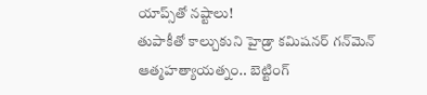యాప్స్‌తో నష్టాలు!
తుపాకీతో కాల్చుకుని హైడ్రా కమిషనర్ గన్‌మెన్ ఆత్మహత్యాయత్నం.. బెట్టింగ్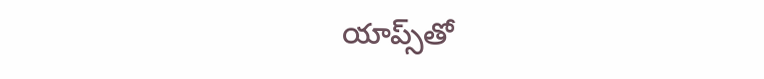యాప్స్‌తో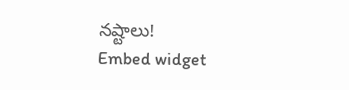నష్టాలు!
Embed widget